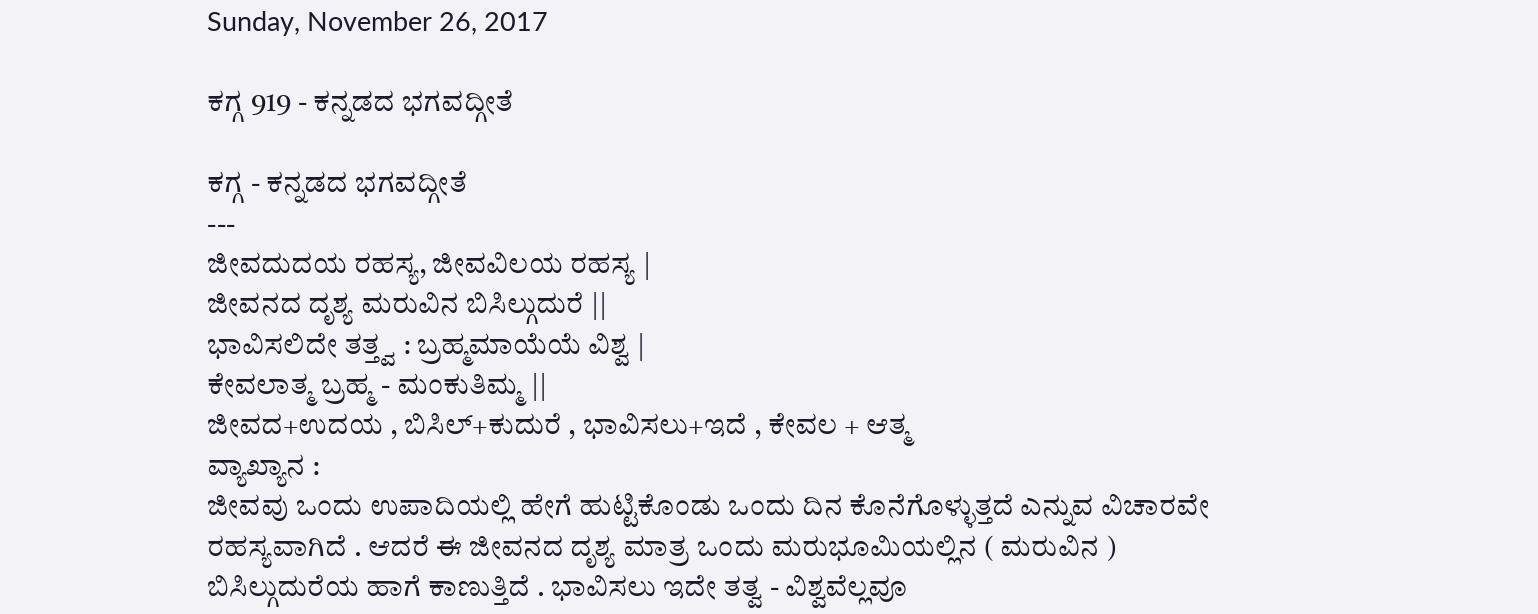Sunday, November 26, 2017

ಕಗ್ಗ 919 - ಕನ್ನಡದ ಭಗವದ್ಗೀತೆ

ಕಗ್ಗ - ಕನ್ನಡದ ಭಗವದ್ಗೀತೆ
---
ಜೀವದುದಯ ರಹಸ್ಯ, ಜೀವವಿಲಯ ರಹಸ್ಯ |
ಜೀವನದ ದೃಶ್ಯ ಮರುವಿನ ಬಿಸಿಲ್ಗುದುರೆ ||
ಭಾವಿಸಲಿದೇ ತತ್ತ್ವ : ಬ್ರಹ್ಮಮಾಯೆಯೆ ವಿಶ್ವ |
ಕೇವಲಾತ್ಮ ಬ್ರಹ್ಮ - ಮಂಕುತಿಮ್ಮ ||
ಜೀವದ+ಉದಯ , ಬಿಸಿಲ್+ಕುದುರೆ , ಭಾವಿಸಲು+ಇದೆ , ಕೇವಲ + ಆತ್ಮ
ವ್ಯಾಖ್ಯಾನ :
ಜೀವವು ಒಂದು ಉಪಾದಿಯಲ್ಲಿ ಹೇಗೆ ಹುಟ್ಟಿಕೊಂಡು ಒಂದು ದಿನ ಕೊನೆಗೊಳ್ಳುತ್ತದೆ ಎನ್ನುವ ವಿಚಾರವೇ ರಹಸ್ಯವಾಗಿದೆ . ಆದರೆ ಈ ಜೀವನದ ದೃಶ್ಯ ಮಾತ್ರ ಒಂದು ಮರುಭೂಮಿಯಲ್ಲಿನ ( ಮರುವಿನ ) ಬಿಸಿಲ್ಗುದುರೆಯ ಹಾಗೆ ಕಾಣುತ್ತಿದೆ . ಭಾವಿಸಲು ಇದೇ ತತ್ವ - ವಿಶ್ವವೆಲ್ಲವೂ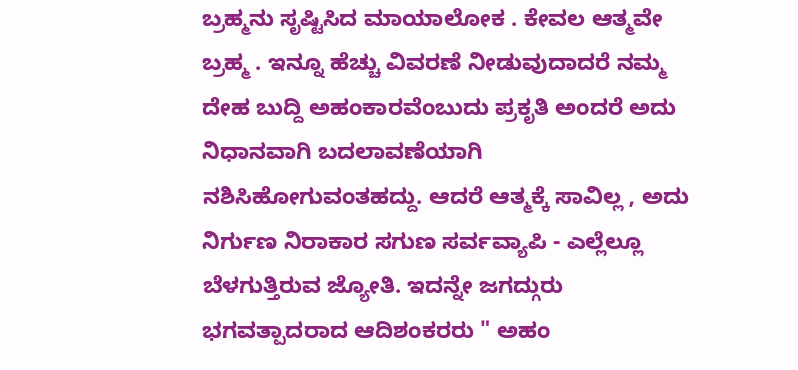ಬ್ರಹ್ಮನು ಸೃಷ್ಟಿಸಿದ ಮಾಯಾಲೋಕ . ಕೇವಲ ಆತ್ಮವೇ ಬ್ರಹ್ಮ . ಇನ್ನೂ ಹೆಚ್ಚು ವಿವರಣೆ ನೀಡುವುದಾದರೆ ನಮ್ಮ ದೇಹ ಬುದ್ದಿ ಅಹಂಕಾರವೆಂಬುದು ಪ್ರಕೃತಿ ಅಂದರೆ ಅದು ನಿಧಾನವಾಗಿ ಬದಲಾವಣೆಯಾಗಿ ನಶಿಸಿಹೋಗುವಂತಹದ್ದು. ಆದರೆ ಆತ್ಮಕ್ಕೆ ಸಾವಿಲ್ಲ , ಅದು ನಿರ್ಗುಣ ನಿರಾಕಾರ ಸಗುಣ ಸರ್ವವ್ಯಾಪಿ - ಎಲ್ಲೆಲ್ಲೂ ಬೆಳಗುತ್ತಿರುವ ಜ್ಯೋತಿ. ಇದನ್ನೇ ಜಗದ್ಗುರು ಭಗವತ್ಪಾದರಾದ ಆದಿಶಂಕರರು " ಅಹಂ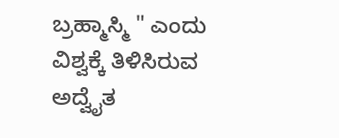ಬ್ರಹ್ಮಾಸ್ಮಿ " ಎಂದು ವಿಶ್ವಕ್ಕೆ ತಿಳಿಸಿರುವ ಅದ್ವೈತ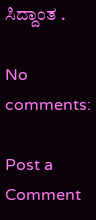ಸಿದ್ದಾಂತ .

No comments:

Post a Comment